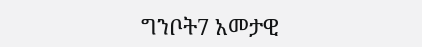ግንቦት7 አመታዊ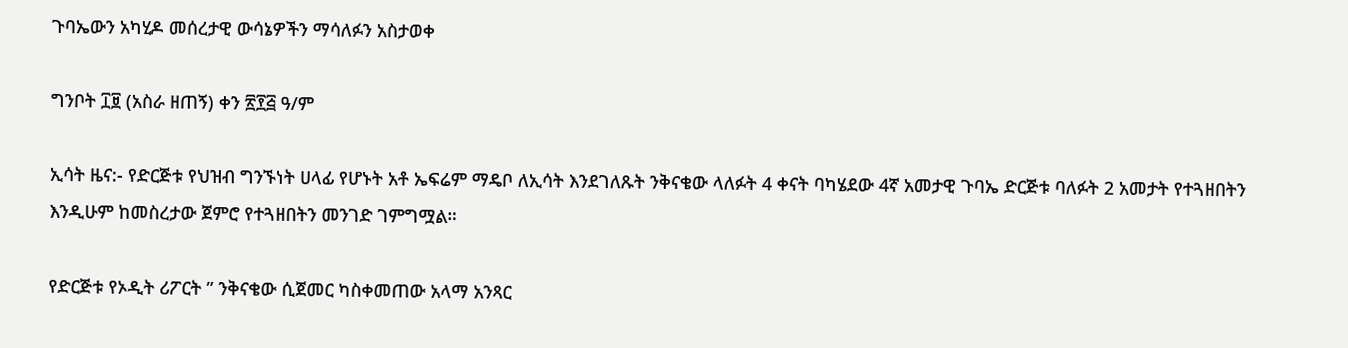ጉባኤውን አካሂዶ መሰረታዊ ውሳኔዎችን ማሳለፉን አስታወቀ

ግንቦት ፲፱ (አስራ ዘጠኝ) ቀን ፳፻፭ ዓ/ም

ኢሳት ዜና:- የድርጅቱ የህዝብ ግንኙነት ሀላፊ የሆኑት አቶ ኤፍሬም ማዴቦ ለኢሳት እንደገለጹት ንቅናቄው ላለፉት 4 ቀናት ባካሄደው 4ኛ አመታዊ ጉባኤ ድርጅቱ ባለፉት 2 አመታት የተጓዘበትን እንዲሁም ከመስረታው ጀምሮ የተጓዘበትን መንገድ ገምግሟል።

የድርጅቱ የኦዲት ሪፖርት ” ንቅናቄው ሲጀመር ካስቀመጠው አላማ አንጻር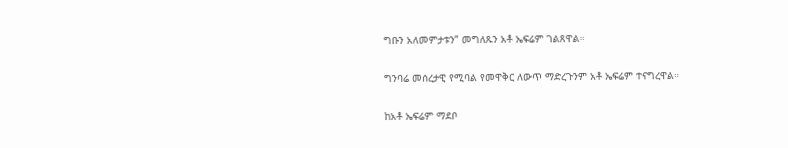ግቡን አለመምታቱን” መግለጹን አቶ ኤፍሬም ገልጸዋል።

ግንባሬ መሰረታዊ የሚባል የመዋቅር ለውጥ ማድረጉንም አቶ ኤፍሬም ተናግረዋል።

ከአቶ ኤፍሬም ማደቦ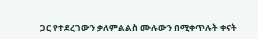ጋር የተደረገውን ቃለምልልስ ሙሉውን በሚቀጥሉት ቀናት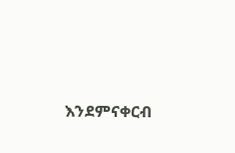እንደምናቀርብ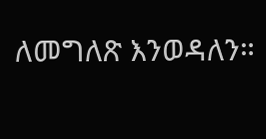ለመግለጽ እንወዳለን።